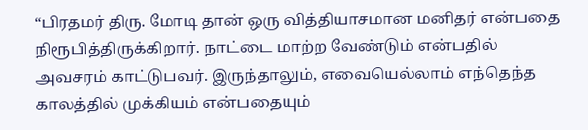“பிரதமர் திரு. மோடி தான் ஒரு வித்தியாசமான மனிதர் என்பதை நிரூபித்திருக்கிறார். நாட்டை மாற்ற வேண்டும் என்பதில் அவசரம் காட்டுபவர். இருந்தாலும், எவையெல்லாம் எந்தெந்த காலத்தில் முக்கியம் என்பதையும்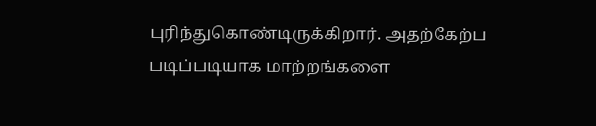புரிந்துகொண்டிருக்கிறார். அதற்கேற்ப படிப்படியாக மாற்றங்களை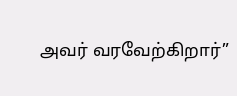அவர் வரவேற்கிறார்”